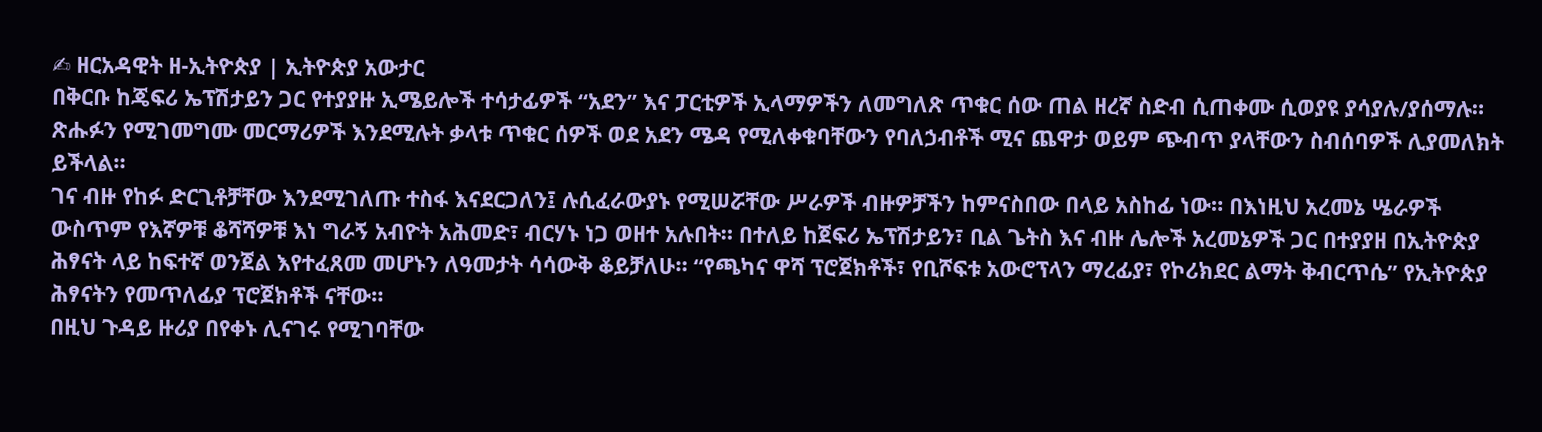✍ ዘርአዳዊት ዘ-ኢትዮጵያ | ኢትዮጵያ አውታር
በቅርቡ ከጄፍሪ ኤፕሽታይን ጋር የተያያዙ ኢሜይሎች ተሳታፊዎች “አደን” እና ፓርቲዎች ኢላማዎችን ለመግለጽ ጥቁር ሰው ጠል ዘረኛ ስድብ ሲጠቀሙ ሲወያዩ ያሳያሉ/ያሰማሉ። ጽሑፉን የሚገመግሙ መርማሪዎች እንደሚሉት ቃላቱ ጥቁር ሰዎች ወደ አደን ሜዳ የሚለቀቁባቸውን የባለኃብቶች ሚና ጨዋታ ወይም ጭብጥ ያላቸውን ስብሰባዎች ሊያመለክት ይችላል።
ገና ብዙ የከፉ ድርጊቶቻቸው እንደሚገለጡ ተስፋ እናደርጋለን፤ ሉሲፈራውያኑ የሚሠሯቸው ሥራዎች ብዙዎቻችን ከምናስበው በላይ አስከፊ ነው። በእነዚህ አረመኔ ሤራዎች ውስጥም የእኛዎቹ ቆሻሻዎቹ እነ ግራኝ አብዮት አሕመድ፣ ብርሃኑ ነጋ ወዘተ አሉበት። በተለይ ከጀፍሪ ኤፕሽታይን፣ ቢል ጌትስ እና ብዙ ሌሎች አረመኔዎች ጋር በተያያዘ በኢትዮጵያ ሕፃናት ላይ ከፍተኛ ወንጀል እየተፈጸመ መሆኑን ለዓመታት ሳሳውቅ ቆይቻለሁ። “የጫካና ዋሻ ፕሮጀክቶች፣ የቢሾፍቱ አውሮፕላን ማረፊያ፣ የኮሪክደር ልማት ቅብርጥሴ” የኢትዮጵያ ሕፃናትን የመጥለፊያ ፕሮጀክቶች ናቸው።
በዚህ ጉዳይ ዙሪያ በየቀኑ ሊናገሩ የሚገባቸው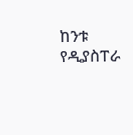ከንቱ የዲያስፐራ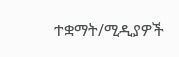ተቋማት/ሚዲያዎች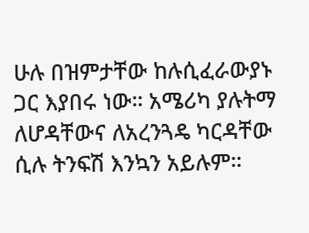ሁሉ በዝምታቸው ከሉሲፈራውያኑ ጋር እያበሩ ነው። አሜሪካ ያሉትማ ለሆዳቸውና ለአረንጓዴ ካርዳቸው ሲሉ ትንፍሽ እንኳን አይሉም።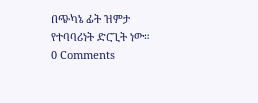በጭካኔ ፊት ዝምታ የተባባሪነት ድርጊት ነው።
0 Comments